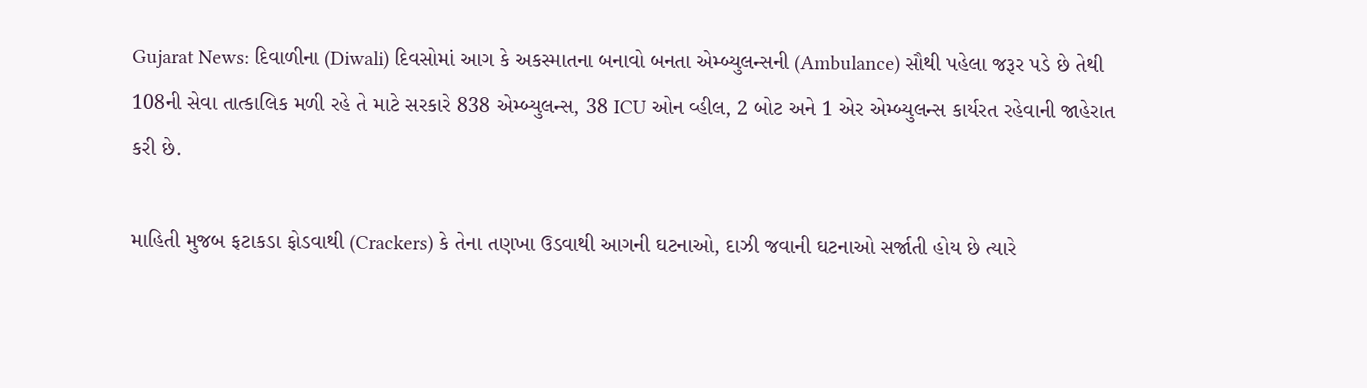Gujarat News: દિવાળીના (Diwali) દિવસોમાં આગ કે અકસ્માતના બનાવો બનતા એમ્બ્યુલન્સની (Ambulance) સૌથી પહેલા જરૂર પડે છે તેથી 108ની સેવા તાત્કાલિક મળી રહે તે માટે સરકારે 838 એમ્બ્યુલન્સ, 38 ICU ઓન વ્હીલ, 2 બોટ અને 1 એર એમ્બ્યુલન્સ કાર્યરત રહેવાની જાહેરાત કરી છે.

માહિતી મુજબ ફટાકડા ફોડવાથી (Crackers) કે તેના તણખા ઉડવાથી આગની ઘટનાઓ, દાઝી જવાની ઘટનાઓ સર્જાતી હોય છે ત્યારે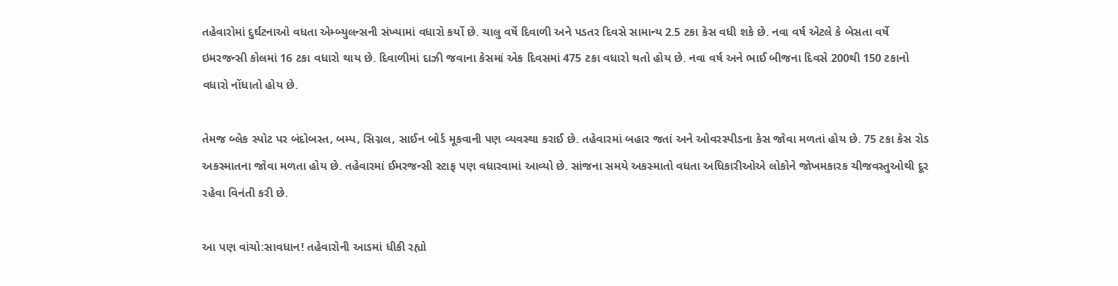તહેવારોમાં દુર્ઘટનાઓ વધતા એમ્બ્યુલન્સની સંખ્યામાં વધારો કર્યો છે. ચાલુ વર્ષે દિવાળી અને પડતર દિવસે સામાન્ય 2.5 ટકા કેસ વધી શકે છે. નવા વર્ષ એટલે કે બેસતા વર્ષે ઇમરજન્સી કોલમાં 16 ટકા વધારો થાય છે. દિવાળીમાં દાઝી જવાના કેસમાં એક દિવસમાં 475 ટકા વધારો થતો હોય છે. નવા વર્ષ અને ભાઈ બીજના દિવસે 200થી 150 ટકાનો વધારો નોંધાતો હોય છે.

તેમજ બ્લેક સ્પોટ પર બંદોબસ્ત, બમ્પ, સિગ્નલ, સાઈન બોર્ડ મૂકવાની પણ વ્યવસ્થા કરાઈ છે. તહેવારમાં બહાર જતાં અને ઓવરસ્પીડના કેસ જોવા મળતાં હોય છે. 75 ટકા કેસ રોડ અકસ્માતના જોવા મળતા હોય છે. તહેવારમાં ઈમરજન્સી સ્ટાફ પણ વધારવામાં આવ્યો છે. સાંજના સમયે અકસ્માતો વધતા અધિકારીઓએ લોકોને જોખમકારક ચીજવસ્તુઓથી દૂર રહેવા વિનંતી કરી છે.

આ પણ વાંચો:સાવધાન! તહેવારોની આડમાં ધીકી રહ્યો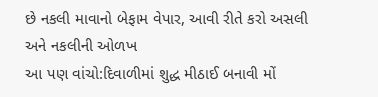છે નકલી માવાનો બેફામ વેપાર, આવી રીતે કરો અસલી અને નકલીની ઓળખ
આ પણ વાંચો:દિવાળીમાં શુદ્ધ મીઠાઈ બનાવી મોં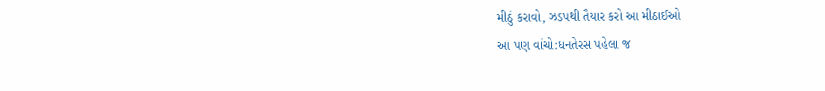મીઠું કરાવો, ઝડપથી તૈયાર કરો આ મીઠાઈઓ
આ પણ વાંચો:ધનતેરસ પહેલા જ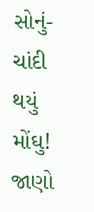સોનું-ચાંદી થયું મોંઘુ! જાણો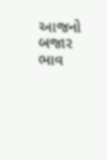આજનો બજાર ભાવ